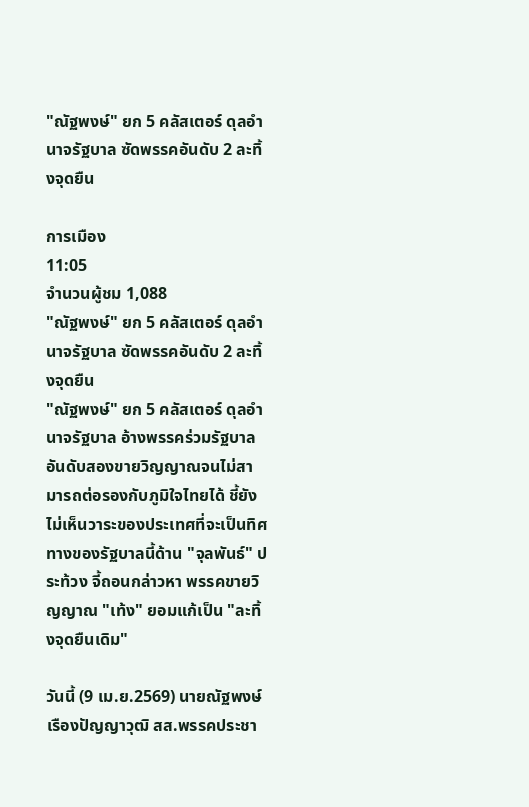"ณัฐพงษ์" ยก 5 คลัสเตอร์ ดุลอำนาจรัฐบาล ซัดพรรคอันดับ 2 ละทิ้งจุดยืน

การเมือง
11:05
จำนวนผู้ชม 1,088
"ณัฐพงษ์" ยก 5 คลัสเตอร์ ดุลอำนาจรัฐบาล ซัดพรรคอันดับ 2 ละทิ้งจุดยืน
"ณัฐพงษ์" ยก 5 คลัสเตอร์ ดุลอำนาจรัฐบาล อ้างพรรคร่วมรัฐบาลอันดับสองขายวิญญาณจนไม่สามารถต่อรองกับภูมิใจไทยได้ ชี้ยังไม่เห็นวาระของประเทศที่จะเป็นทิศทางของรัฐบาลนี้ด้าน "จุลพันธ์" ประท้วง จี้ถอนกล่าวหา พรรคขายวิญญาณ "เท้ง" ยอมแก้เป็น "ละทิ้งจุดยืนเดิม"

วันนี้ (9 เม.ย.2569) นายณัฐพงษ์ เรืองปัญญาวุฒิ สส.พรรคประชา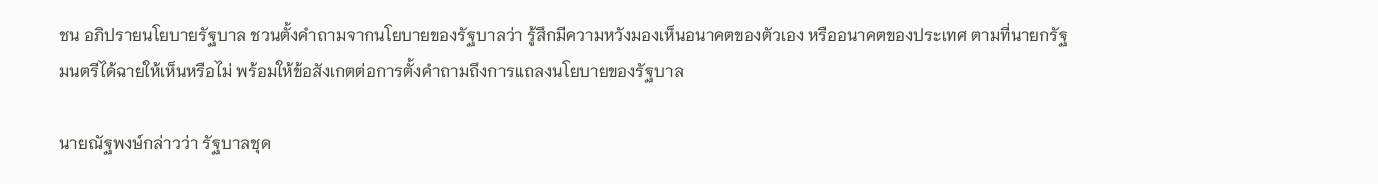ชน อภิปรายนโยบายรัฐบาล ชวนตั้งคำถามจากนโยบายของรัฐบาลว่า รู้สึกมีความหวังมองเห็นอนาคตของตัวเอง หรืออนาคตของประเทศ ตามที่นายกรัฐมนตรีได้ฉายให้เห็นหรือไม่ พร้อมให้ข้อสังเกตต่อการตั้งคำถามถึงการแถลงนโยบายของรัฐบาล

นายณัฐพงษ์กล่าวว่า รัฐบาลชุด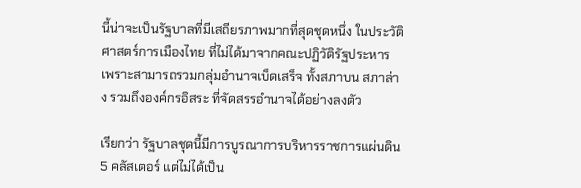นี้น่าจะเป็นรัฐบาลที่มีเสถียรภาพมากที่สุดชุดหนึ่ง ในประวัติศาสตร์การเมืองไทย ที่ไม่ได้มาจากคณะปฏิวัติรัฐประหาร เพราะสามารถรวมกลุ่มอำนาจเบ็ดเสร็จ ทั้งสภาบน สภาล่าง รวมถึงองค์กรอิสระ ที่จัดสรรอำนาจได้อย่างลงตัว

เรียกว่า รัฐบาลชุดนี้มีการบูรณาการบริหารราชการแผ่นดิน 5 คลัสเตอร์ แต่ไม่ได้เป็น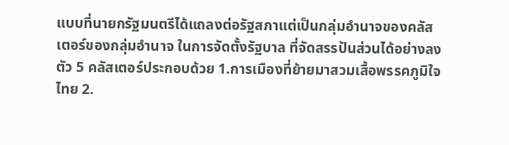แบบที่นายกรัฐมนตรีได้แถลงต่อรัฐสภาแต่เป็นกลุ่มอำนาจของคลัสเตอร์ของกลุ่มอำนาจ ในการจัดตั้งรัฐบาล ที่จัดสรรปันส่วนได้อย่างลงตัว 5 คลัสเตอร์ประกอบด้วย 1.การเมืองที่ย้ายมาสวมเสื้อพรรคภูมิใจไทย 2.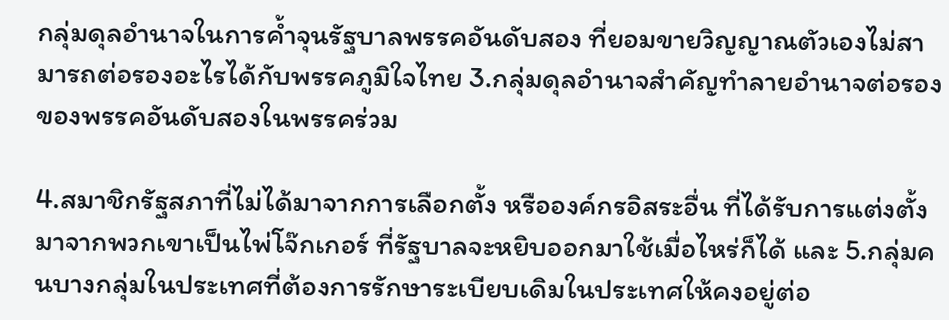กลุ่มดุลอำนาจในการค้ำจุนรัฐบาลพรรคอันดับสอง ที่ยอมขายวิญญาณตัวเองไม่สามารถต่อรองอะไรได้กับพรรคภูมิใจไทย 3.กลุ่มดุลอำนาจสำคัญทำลายอำนาจต่อรองของพรรคอันดับสองในพรรคร่วม

4.สมาชิกรัฐสภาที่ไม่ได้มาจากการเลือกตั้ง หรือองค์กรอิสระอื่น ที่ได้รับการแต่งตั้งมาจากพวกเขาเป็นไพ่โจ๊กเกอร์ ที่รัฐบาลจะหยิบออกมาใช้เมื่อไหร่ก็ได้ และ 5.กลุ่มคนบางกลุ่มในประเทศที่ต้องการรักษาระเบียบเดิมในประเทศให้คงอยู่ต่อ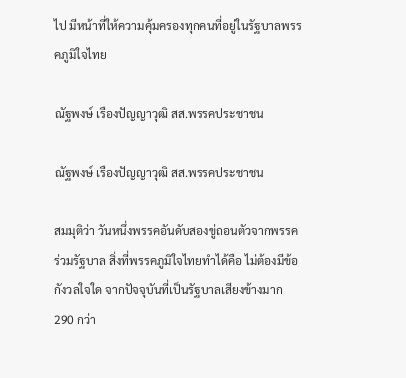ไป มีหน้าที่ให้ความคุ้มครองทุกคนที่อยู่ในรัฐบาลพรรคภูมิใจไทย

ณัฐพงษ์ เรืองปัญญาวุฒิ สส.พรรคประชาชน

ณัฐพงษ์ เรืองปัญญาวุฒิ สส.พรรคประชาชน

สมมุติว่า วันหนึ่งพรรคอันดับสองขู่ถอนตัวจากพรรคร่วมรัฐบาล สิ่งที่พรรคภูมิใจไทยทำได้คือ ไม่ต้องมีข้อกังวลใจใด จากปัจจุบันที่เป็นรัฐบาลเสียงข้างมาก 290 กว่า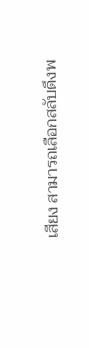เสียง สามารถเลือกสลับดึงพ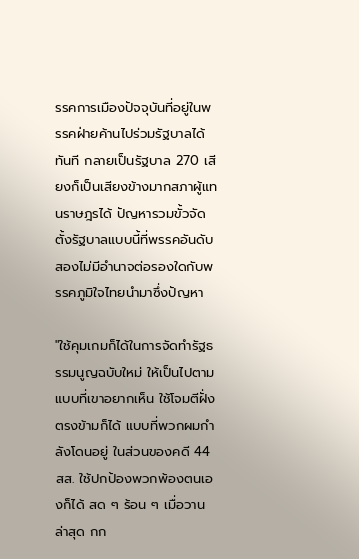รรคการเมืองปัจจุบันที่อยู่ในพรรคฝ่ายค้านไปร่วมรัฐบาลได้ทันที กลายเป็นรัฐบาล 270 เสียงก็เป็นเสียงข้างมากสภาผู้แทนราษฎรได้ ปัญหารวมขั้วจัดตั้งรัฐบาลแบบนี้ที่พรรคอันดับสองไม่มีอำนาจต่อรองใดกับพรรคภูมิใจไทยนำมาซึ่งปัญหา

"ใช้คุมเกมก็ได้ในการจัดทำรัฐธรรมนูญฉบับใหม่ ให้เป็นไปตามแบบที่เขาอยากเห็น ใช้โจมตีฝั่งตรงข้ามก็ได้ แบบที่พวกผมกำลังโดนอยู่ ในส่วนของคดี 44 สส. ใช้ปกป้องพวกพ้องตนเองก็ได้ สด ๆ ร้อน ๆ เมื่อวานล่าสุด กก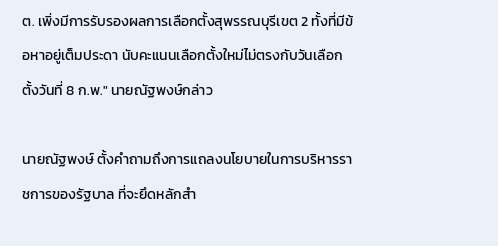ต. เพิ่งมีการรับรองผลการเลือกตั้งสุพรรณบุรีเขต 2 ทั้งที่มีข้อหาอยู่เต็มประดา นับคะแนนเลือกตั้งใหม่ไม่ตรงกับวันเลือกตั้งวันที่ 8 ก.พ." นายณัฐพงษ์กล่าว

นายณัฐพงษ์ ตั้งคำถามถึงการแถลงนโยบายในการบริหารราชการของรัฐบาล ที่จะยึดหลักสำ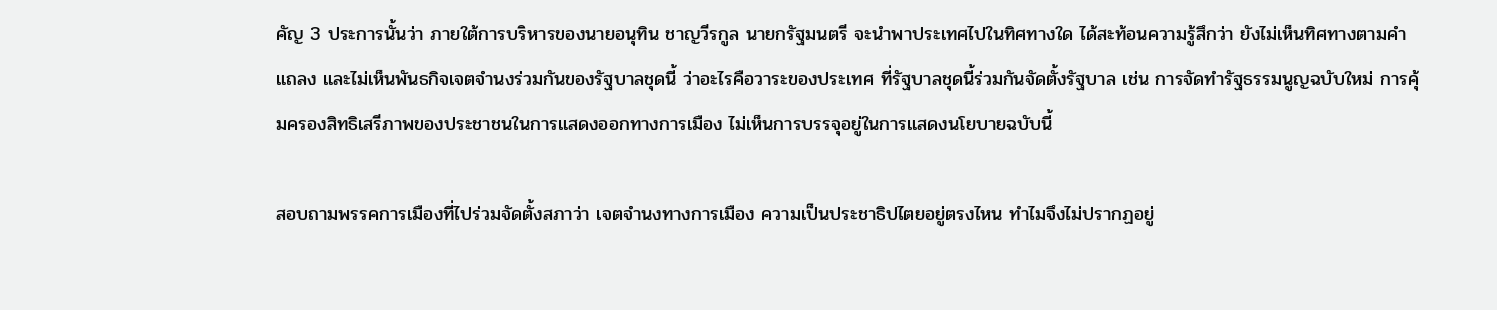คัญ 3 ประการนั้นว่า ภายใต้การบริหารของนายอนุทิน ชาญวีรกูล นายกรัฐมนตรี จะนำพาประเทศไปในทิศทางใด ได้สะท้อนความรู้สึกว่า ยังไม่เห็นทิศทางตามคำแถลง และไม่เห็นพันธกิจเจตจำนงร่วมกันของรัฐบาลชุดนี้ ว่าอะไรคือวาระของประเทศ ที่รัฐบาลชุดนี้ร่วมกันจัดตั้งรัฐบาล เช่น การจัดทำรัฐธรรมนูญฉบับใหม่ การคุ้มครองสิทธิเสรีภาพของประชาชนในการแสดงออกทางการเมือง ไม่เห็นการบรรจุอยู่ในการแสดงนโยบายฉบับนี้

สอบถามพรรคการเมืองที่ไปร่วมจัดตั้งสภาว่า เจตจำนงทางการเมือง ความเป็นประชาธิปไตยอยู่ตรงไหน ทำไมจึงไม่ปรากฏอยู่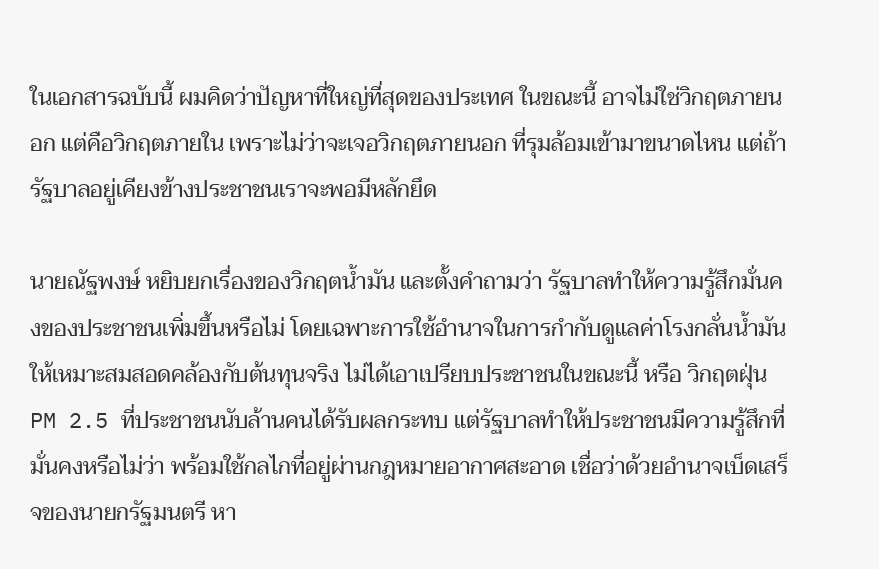ในเอกสารฉบับนี้ ผมคิดว่าปัญหาที่ใหญ่ที่สุดของประเทศ ในขณะนี้ อาจไม่ใช่วิกฤตภายนอก แต่คือวิกฤตภายใน เพราะไม่ว่าจะเจอวิกฤตภายนอก ที่รุมล้อมเข้ามาขนาดไหน แต่ถ้ารัฐบาลอยู่เคียงข้างประชาชนเราจะพอมีหลักยึด

นายณัฐพงษ์ หยิบยกเรื่องของวิกฤตน้ำมัน และตั้งคำถามว่า รัฐบาลทำให้ความรู้สึกมั่นคงของประชาชนเพิ่มขึ้นหรือไม่ โดยเฉพาะการใช้อำนาจในการกำกับดูแลค่าโรงกลั่นน้ำมัน ให้เหมาะสมสอดคล้องกับต้นทุนจริง ไม่ได้เอาเปรียบประชาชนในขณะนี้ หรือ วิกฤตฝุ่น PM 2.5 ที่ประชาชนนับล้านคนได้รับผลกระทบ แต่รัฐบาลทำให้ประชาชนมีความรู้สึกที่มั่นคงหรือไม่ว่า พร้อมใช้กลไกที่อยู่ผ่านกฎหมายอากาศสะอาด เชื่อว่าด้วยอำนาจเบ็ดเสร็จของนายกรัฐมนตรี หา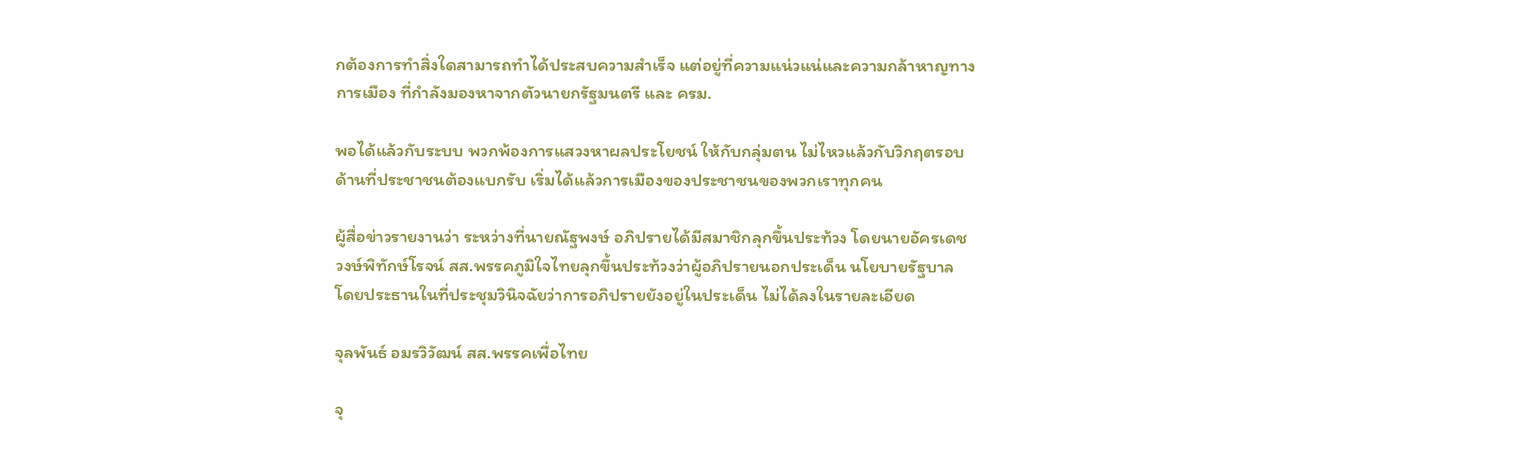กต้องการทำสิ่งใดสามารถทำได้ประสบความสำเร็จ แต่อยู่ที่ความแน่วแน่และความกล้าหาญทางการเมือง ที่กำลังมองหาจากตัวนายกรัฐมนตรี และ ครม.

พอได้แล้วกับระบบ พวกพ้องการแสวงหาผลประโยชน์ ให้กับกลุ่มตน ไม่ไหวแล้วกับวิกฤตรอบด้านที่ประชาชนต้องแบกรับ เริ่มได้แล้วการเมืองของประชาชนของพวกเราทุกคน

ผู้สื่อข่าวรายงานว่า ระหว่างที่นายณัฐพงษ์ อภิปรายได้มีสมาชิกลุกขึ้นประท้วง โดยนายอัครเดช วงษ์พิทักษ์โรจน์ สส.พรรคภูมิใจไทยลุกขึ้นประท้วงว่าผู้อภิปรายนอกประเด็น นโยบายรัฐบาล โดยประธานในที่ประชุมวินิจฉัยว่าการอภิปรายยังอยู่ในประเด็น ไม่ได้ลงในรายละเอียด

จุลพันธ์ อมรวิวัฒน์ สส.พรรคเพื่อไทย

จุ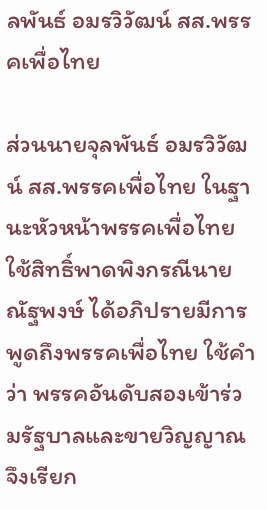ลพันธ์ อมรวิวัฒน์ สส.พรรคเพื่อไทย

ส่วนนายจุลพันธ์ อมรวิวัฒน์ สส.พรรคเพื่อไทย ในฐานะหัวหน้าพรรคเพื่อไทย ใช้สิทธิ์พาดพิงกรณีนายณัฐพงษ์ ได้อภิปรายมีการพูดถึงพรรคเพื่อไทย ใช้คำว่า พรรคอันดับสองเข้าร่วมรัฐบาลและขายวิญญาณ จึงเรียก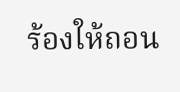ร้องให้ถอน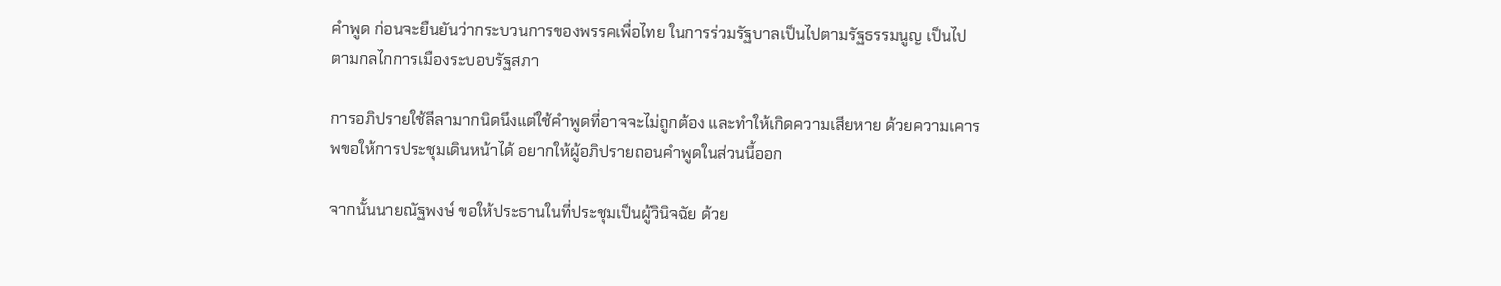คำพูด ก่อนจะยืนยันว่ากระบวนการของพรรคเพื่อไทย ในการร่วมรัฐบาลเป็นไปตามรัฐธรรมนูญ เป็นไปตามกลไกการเมืองระบอบรัฐสภา

การอภิปรายใช้ลีลามากนิดนึงแต่ใช้คำพูดที่อาจจะไม่ถูกต้อง และทำให้เกิดความเสียหาย ด้วยความเคารพขอให้การประชุมเดินหน้าได้ อยากให้ผู้อภิปรายถอนคำพูดในส่วนนี้ออก

จากนั้นนายณัฐพงษ์ ขอให้ประธานในที่ประชุมเป็นผู้วินิจฉัย ด้วย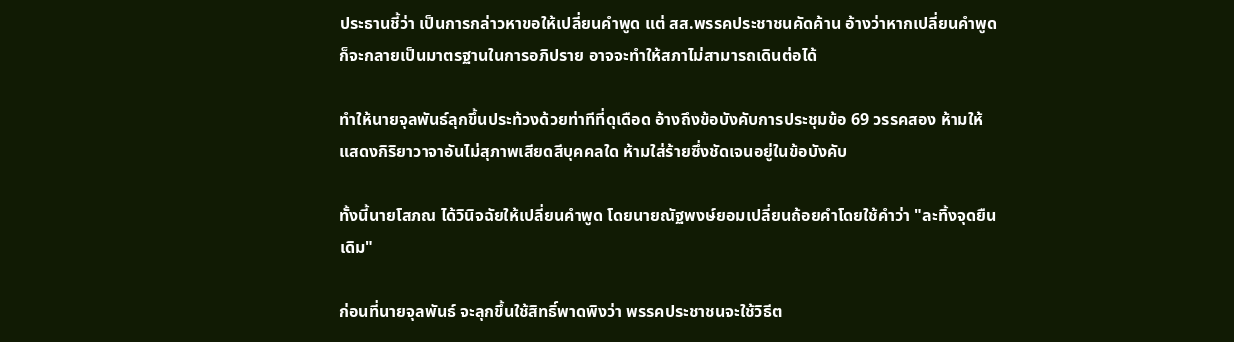ประธานชี้ว่า เป็นการกล่าวหาขอให้เปลี่ยนคำพูด แต่ สส.พรรคประชาชนคัดค้าน อ้างว่าหากเปลี่ยนคำพูดก็จะกลายเป็นมาตรฐานในการอภิปราย อาจจะทำให้สภาไม่สามารถเดินต่อได้

ทำให้นายจุลพันธ์ลุกขึ้นประท้วงด้วยท่าทีที่ดุเดือด อ้างถึงข้อบังคับการประชุมข้อ 69 วรรคสอง ห้ามให้แสดงกิริยาวาจาอันไม่สุภาพเสียดสีบุคคลใด ห้ามใส่ร้ายซึ่งชัดเจนอยู่ในข้อบังคับ

ทั้งนี้นายโสภณ ได้วินิจฉัยให้เปลี่ยนคำพูด โดยนายณัฐพงษ์ยอมเปลี่ยนถ้อยคำโดยใช้คำว่า "ละทิ้งจุดยืนเดิม"

ก่อนที่นายจุลพันธ์ จะลุกขึ้นใช้สิทธิ์พาดพิงว่า พรรคประชาชนจะใช้วิธีต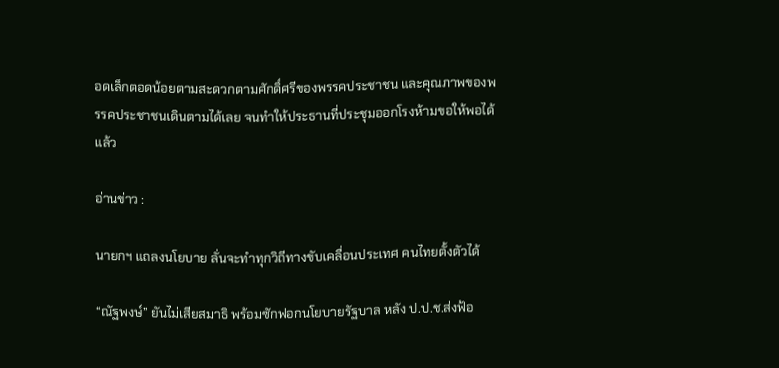อดเล็กตอดน้อยตามสะดวกตามศักดิ์ศรีของพรรคประชาชน และคุณภาพของพรรคประชาชนเดินตามได้เลย จนทำให้ประธานที่ประชุมออกโรงห้ามขอให้พอได้แล้ว

อ่านข่าว :

นายกฯ แถลงนโยบาย ลั่นจะทำทุกวิถีทางขับเคลื่อนประเทศ คนไทยตั้งตัวได้

“ณัฐพงษ์” ยันไม่เสียสมาธิ พร้อมซักฟอกนโยบายรัฐบาล หลัง ป.ป.ช.ส่งฟ้อ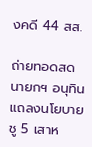งคดี 44 สส.

ถ่ายทอดสด นายกฯ อนุทิน แถลงนโยบาย ชู 5 เสาห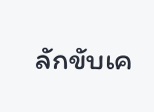ลักขับเค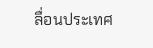ลื่อนประเทศ